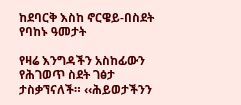ከደባርቅ እስከ ኖርዌይ-በስደት የባከኑ ዓመታት

የዛሬ እንግዳችን አስከፊውን የሕገወጥ ስደት ገፅታ ታስቃኘናለች። ‹‹ሕይወታችንን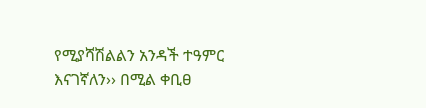የሚያሻሽልልን አንዳች ተዓምር እናገኛለን›› በሚል ቀቢፀ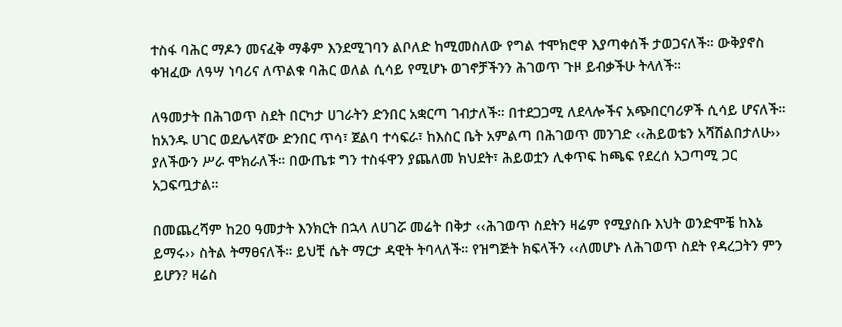ተስፋ ባሕር ማዶን መናፈቅ ማቆም እንደሚገባን ልቦለድ ከሚመስለው የግል ተሞክሮዋ እያጣቀሰች ታወጋናለች። ውቅያኖስ ቀዝፈው ለዓሣ ነባሪና ለጥልቁ ባሕር ወለል ሲሳይ የሚሆኑ ወገኖቻችንን ሕገወጥ ጉዞ ይብቃችሁ ትላለች።

ለዓመታት በሕገወጥ ስደት በርካታ ሀገራትን ድንበር አቋርጣ ገብታለች። በተደጋጋሚ ለደላሎችና አጭበርባሪዎች ሲሳይ ሆናለች። ከአንዱ ሀገር ወደሌላኛው ድንበር ጥሳ፣ ጀልባ ተሳፍራ፣ ከእስር ቤት አምልጣ በሕገወጥ መንገድ ‹‹ሕይወቴን አሻሽልበታለሁ›› ያለችውን ሥራ ሞክራለች። በውጤቱ ግን ተስፋዋን ያጨለመ ክህደት፣ ሕይወቷን ሊቀጥፍ ከጫፍ የደረሰ አጋጣሚ ጋር አጋፍጧታል።

በመጨረሻም ከ20 ዓመታት እንክርት በኋላ ለሀገሯ መሬት በቅታ ‹‹ሕገወጥ ስደትን ዛሬም የሚያስቡ እህት ወንድሞቼ ከእኔ ይማሩ›› ስትል ትማፀናለች። ይህቺ ሴት ማርታ ዳዊት ትባላለች። የዝግጅት ክፍላችን ‹‹ለመሆኑ ለሕገወጥ ስደት የዳረጋትን ምን ይሆን? ዛሬስ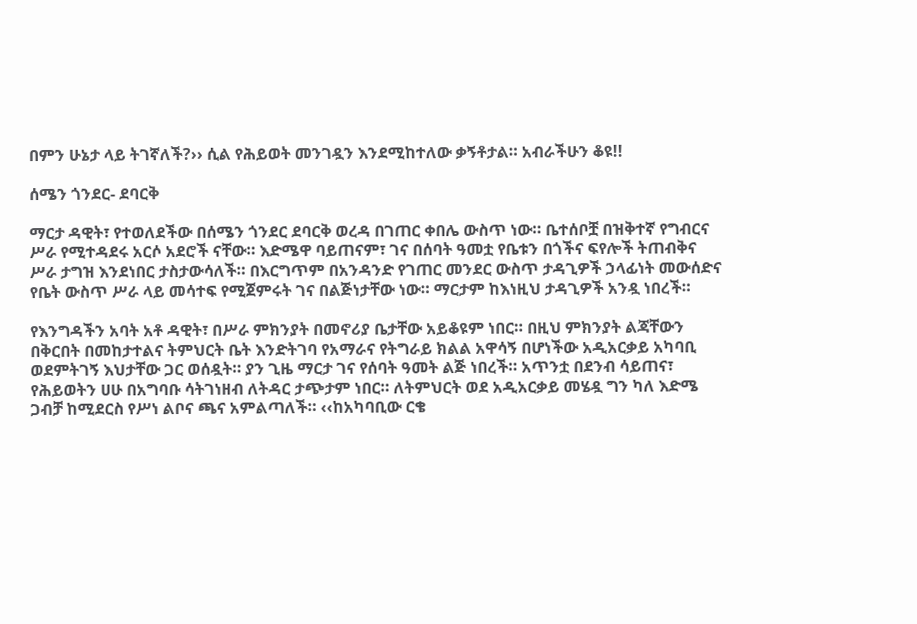በምን ሁኔታ ላይ ትገኛለች?›› ሲል የሕይወት መንገዷን እንደሚከተለው ቃኝቶታል። አብራችሁን ቆዩ!!

ሰሜን ጎንደር- ደባርቅ

ማርታ ዳዊት፣ የተወለደችው በሰሜን ጎንደር ደባርቅ ወረዳ በገጠር ቀበሌ ውስጥ ነው። ቤተሰቦቿ በዝቅተኛ የግብርና ሥራ የሚተዳደሩ አርሶ አደሮች ናቸው። እድሜዋ ባይጠናም፣ ገና በሰባት ዓመቷ የቤቱን በጎችና ፍየሎች ትጠብቅና ሥራ ታግዝ እንደነበር ታስታውሳለች። በእርግጥም በአንዳንድ የገጠር መንደር ውስጥ ታዳጊዎች ኃላፊነት መውሰድና የቤት ውስጥ ሥራ ላይ መሳተፍ የሚጀምሩት ገና በልጅነታቸው ነው። ማርታም ከእነዚህ ታዳጊዎች አንዷ ነበረች።

የእንግዳችን አባት አቶ ዳዊት፣ በሥራ ምክንያት በመኖሪያ ቤታቸው አይቆዩም ነበር። በዚህ ምክንያት ልጃቸውን በቅርበት በመከታተልና ትምህርት ቤት እንድትገባ የአማራና የትግራይ ክልል አዋሳኝ በሆነችው አዲአርቃይ አካባቢ ወደምትገኝ እህታቸው ጋር ወሰዷት። ያን ጊዜ ማርታ ገና የሰባት ዓመት ልጅ ነበረች። አጥንቷ በደንብ ሳይጠና፣ የሕይወትን ሀሁ በአግባቡ ሳትገነዘብ ለትዳር ታጭታም ነበር። ለትምህርት ወደ አዲአርቃይ መሄዷ ግን ካለ እድሜ ጋብቻ ከሚደርስ የሥነ ልቦና ጫና አምልጣለች። ‹‹ከአካባቢው ርቄ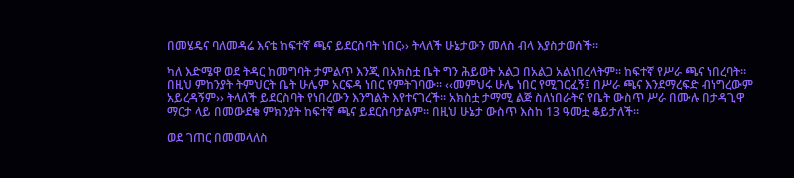በመሄዴና ባለመዳሬ እናቴ ከፍተኛ ጫና ይደርስባት ነበር›› ትላለች ሁኔታውን መለስ ብላ እያስታወሰች።

ካለ እድሜዋ ወደ ትዳር ከመግባት ታምልጥ እንጂ በአክስቷ ቤት ግን ሕይወት አልጋ በአልጋ አልነበረላትም። ከፍተኛ የሥራ ጫና ነበረባት። በዚህ ምከንያት ትምህርት ቤት ሁሌም አርፍዳ ነበር የምትገባው። ‹‹መምህሩ ሁሌ ነበር የሚገርፈኝ፤ በሥራ ጫና እንደማረፍድ ብነግረውም አይረዳኝም›› ትላለች ይደርስባት የነበረውን እንግልት እየተናገረች። አክስቷ ታማሚ ልጅ ስለነበራትና የቤት ውስጥ ሥራ በሙሉ በታዳጊዋ ማርታ ላይ በመውደቁ ምክንያት ከፍተኛ ጫና ይደርስባታልም። በዚህ ሁኔታ ውስጥ እስከ 13 ዓመቷ ቆይታለች።

ወደ ገጠር በመመላለስ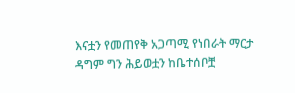እናቷን የመጠየቅ አጋጣሚ የነበራት ማርታ ዳግም ግን ሕይወቷን ከቤተሰቦቿ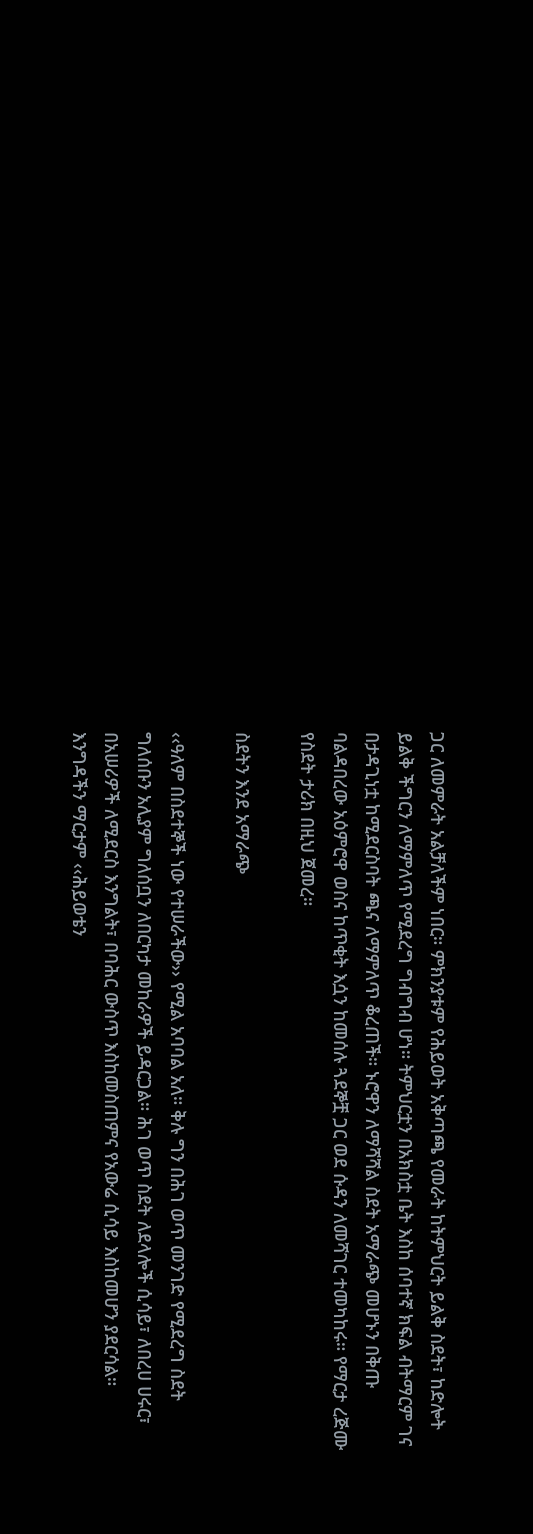ጋር ለመምራት አልቻለችም ነበር። ምክንያቱም የሕይወት አቅጣጫ የመራት ከትምህርት ይልቅ ስደት፣ ከድሎት ይልቅ ችግርን ለማምለጥ የሚደረግ ግብግብ ሆነ። ትምህርቷን በአክስቷ ቤት እስከ ሰባተኛ ክፍል ብትማርም ገና በታዳጊነቷ ከሚደርስባት ጫና ለማምለጥ ቆረጠች። ኑሮዋን ለማሻሻል ስደት አማራጭ መሆኑን በቅጡ ባልዳበረው አዕምሮዋ ወስና ከጥቂት እሷን ከመሰሉ ጓደኞቿ ጋር ወደ ሱዳን ለመሻገር ተመካከሩ። የማርታ ረጅሙ የስደት ታሪክ በዚህ ጀመረ።

ስደትን እንደ አማራጭ

‹‹ዓለም በስደተኞች ነው የተሠራችው›› የሚል አባባል አለ። ቅሉ ግን በሕገ ወጥ መንገድ የሚደረግ ስደት ግለሰቡን አሊያም ግለሰቧን ለበርካታ መከራዎች ይዳርጋል። ሕገ ወጥ ስደት ለደላሎች ሲሳይ፣ ለበረሀ ሀሩር፣ በአሠሪዎች ለሚደርስ እንግልት፣ በባሕር ውስጥ እስከመስጠምና የአውሬ ሲሳይ እስከመሆን ያደርሳል። እንግዳችን ማርታም ‹‹ሕይወቴን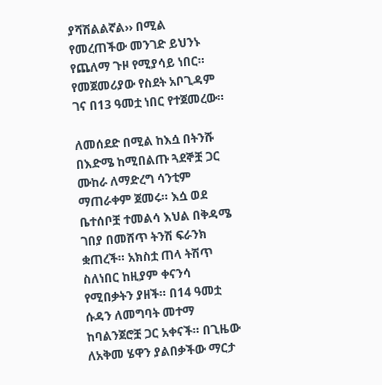ያሻሽልልኛል›› በሚል የመረጠችው መንገድ ይህንኑ የጨለማ ጉዞ የሚያሳይ ነበር። የመጀመሪያው የስደት አቦጊዳም ገና በ13 ዓመቷ ነበር የተጀመረው።

ለመሰደድ በሚል ከእሷ በትንሹ በእድሜ ከሚበልጡ ጓደኞቿ ጋር ሙከራ ለማድረግ ሳንቲም ማጠራቀም ጀመሩ። እሷ ወደ ቤተሰቦቿ ተመልሳ እህል በቅዳሜ ገበያ በመሸጥ ትንሽ ፍራንክ ቋጠረች። አክስቷ ጠላ ትሽጥ ስለነበር ከዚያም ቀናንሳ የሚበቃትን ያዘች። በ14 ዓመቷ ሱዳን ለመግባት መተማ ከባልንጀሮቿ ጋር አቀናች። በጊዜው ለአቅመ ሄዋን ያልበቃችው ማርታ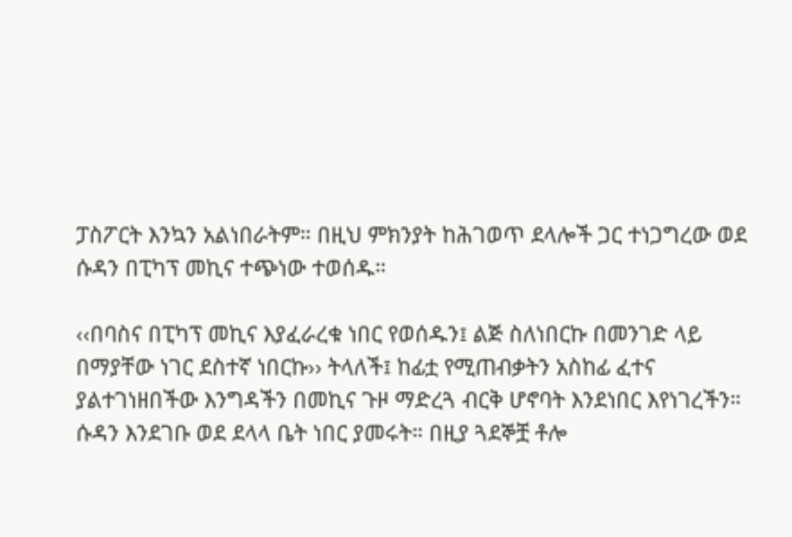ፓስፖርት እንኳን አልነበራትም። በዚህ ምክንያት ከሕገወጥ ደላሎች ጋር ተነጋግረው ወደ ሱዳን በፒካፕ መኪና ተጭነው ተወሰዱ።

‹‹በባስና በፒካፕ መኪና እያፈራረቁ ነበር የወሰዱን፤ ልጅ ስለነበርኩ በመንገድ ላይ በማያቸው ነገር ደስተኛ ነበርኩ›› ትላለች፤ ከፊቷ የሚጠብቃትን አስከፊ ፈተና ያልተገነዘበችው እንግዳችን በመኪና ጉዞ ማድረጓ ብርቅ ሆኖባት እንደነበር እየነገረችን። ሱዳን እንደገቡ ወደ ደላላ ቤት ነበር ያመሩት። በዚያ ጓደኞቿ ቶሎ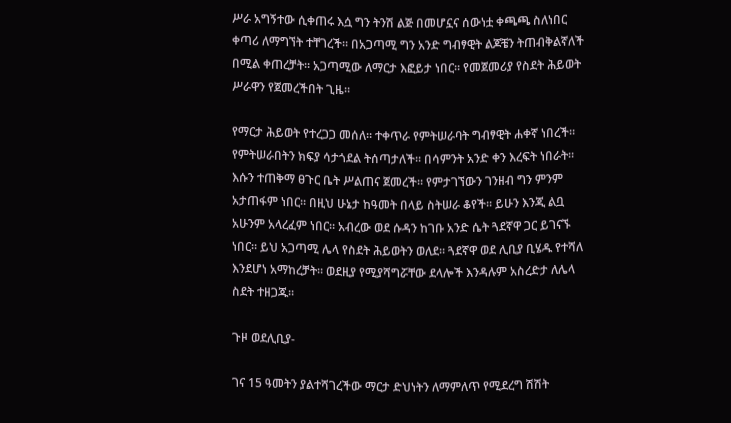ሥራ አግኝተው ሲቀጠሩ እሷ ግን ትንሽ ልጅ በመሆኗና ሰውነቷ ቀጫጫ ስለነበር ቀጣሪ ለማግኘት ተቸገረች። በአጋጣሚ ግን አንድ ግብፃዊት ልጆቼን ትጠብቅልኛለች በሚል ቀጠረቻት። አጋጣሚው ለማርታ እፎይታ ነበር። የመጀመሪያ የስደት ሕይወት ሥራዋን የጀመረችበት ጊዜ።

የማርታ ሕይወት የተረጋጋ መሰለ። ተቀጥራ የምትሠራባት ግብፃዊት ሐቀኛ ነበረች። የምትሠራበትን ክፍያ ሳታጎደል ትሰጣታለች። በሳምንት አንድ ቀን እረፍት ነበራት። እሱን ተጠቅማ ፀጉር ቤት ሥልጠና ጀመረች። የምታገኘውን ገንዘብ ግን ምንም አታጠፋም ነበር። በዚህ ሁኔታ ከዓመት በላይ ስትሠራ ቆየች። ይሁን እንጂ ልቧ አሁንም አላረፈም ነበር። አብረው ወደ ሱዳን ከገቡ አንድ ሴት ጓደኛዋ ጋር ይገናኙ ነበር። ይህ አጋጣሚ ሌላ የስደት ሕይወትን ወለደ። ጓደኛዋ ወደ ሊቢያ ቢሄዱ የተሻለ እንደሆነ አማከረቻት። ወደዚያ የሚያሻግሯቸው ደላሎች እንዳሉም አስረድታ ለሌላ ስደት ተዘጋጁ።

ጉዞ ወደሊቢያ-

ገና 15 ዓመትን ያልተሻገረችው ማርታ ድህነትን ለማምለጥ የሚደረግ ሽሽት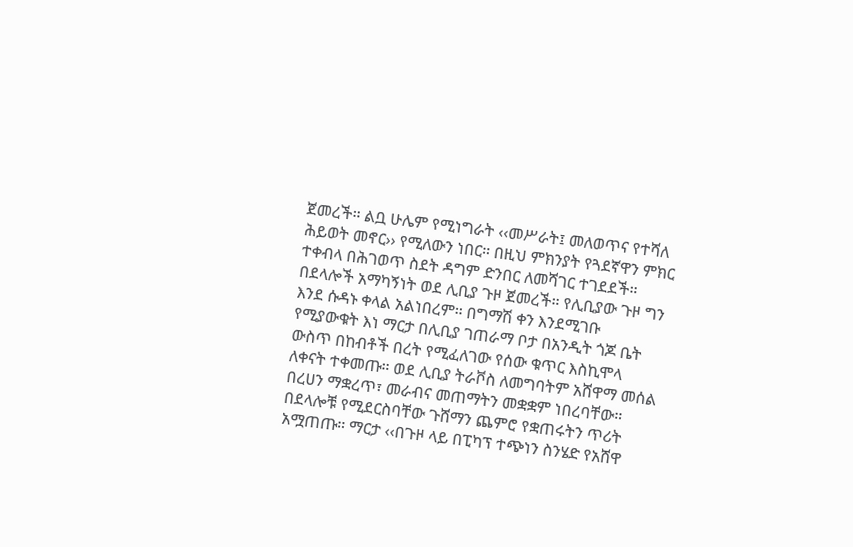ጀመረች። ልቧ ሁሌም የሚነግራት ‹‹መሥራት፤ መለወጥና የተሻለ ሕይወት መኖር›› የሚለውን ነበር። በዚህ ምክንያት የጓደኛዋን ምክር ተቀብላ በሕገወጥ ስደት ዳግም ድንበር ለመሻገር ተገደደች። በደላሎች አማካኝነት ወደ ሊቢያ ጉዞ ጀመረች። የሊቢያው ጉዞ ግን እንደ ሱዳኑ ቀላል አልነበረም። በግማሽ ቀን እንደሚገቡ የሚያውቁት እነ ማርታ በሊቢያ ገጠራማ ቦታ በአንዲት ጎጆ ቤት ውስጥ በከብቶች በረት የሚፈለገው የሰው ቁጥር እስኪሞላ ለቀናት ተቀመጡ። ወደ ሊቢያ ትራቮስ ለመግባትም አሸዋማ መሰል በረሀን ማቋረጥ፣ መራብና መጠማትን መቋቋም ነበረባቸው። በደላሎቹ የሚደርስባቸው ጉሸማን ጨምሮ የቋጠሩትን ጥሪት አሟጠጡ። ማርታ ‹‹በጉዞ ላይ በፒካፕ ተጭነን ስንሄድ የአሸዋ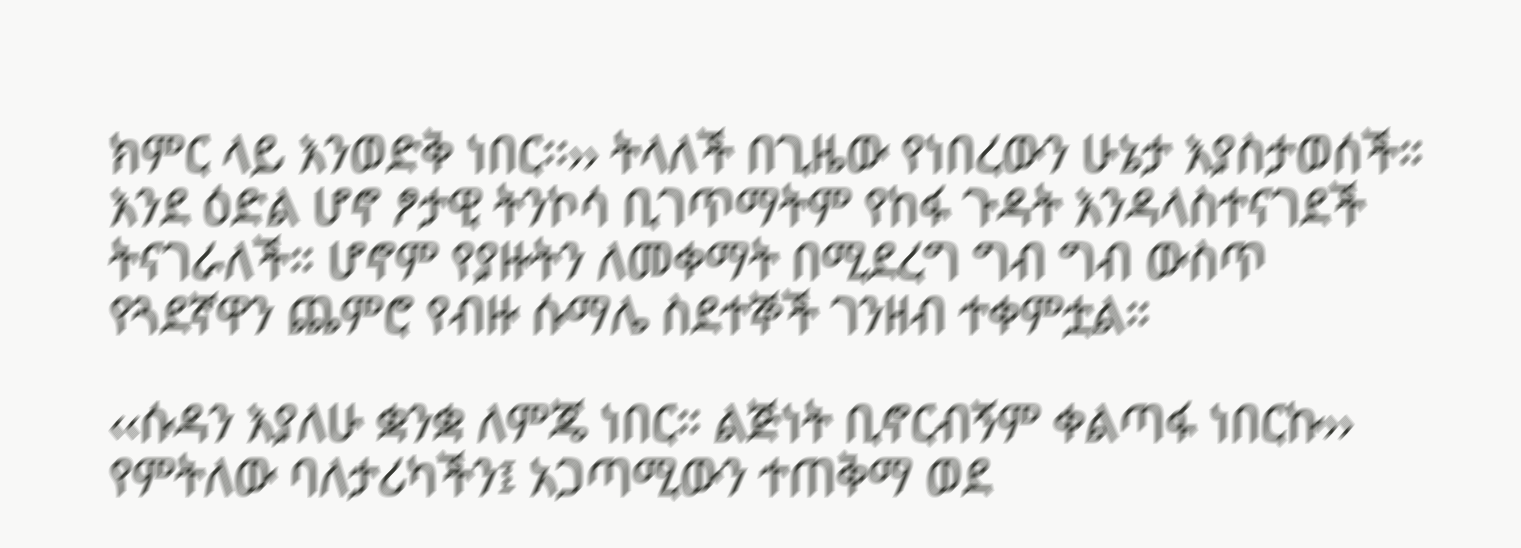ክምር ላይ እንወድቅ ነበር፡፡›› ትላለች በጊዜው የነበረውን ሁኔታ እያስታወሰች። እንደ ዕድል ሆኖ ፆታዊ ትንኮሳ ቢገጥማትም የከፋ ጉዳት እንዳላስተናገደች ትናገራለች። ሆኖም የያዙትን ለመቀማት በሚደረግ ግብ ግብ ውስጥ የጓደኛዋን ጨምሮ የብዙ ሱማሌ ስደተኞች ገንዘብ ተቀምቷል።

‹‹ሱዳን እያለሁ ቋንቋ ለምጄ ነበር። ልጅነት ቢኖርብኝም ቀልጣፋ ነበርኩ›› የምትለው ባለታሪካችን፤ አጋጣሚውን ተጠቅማ ወደ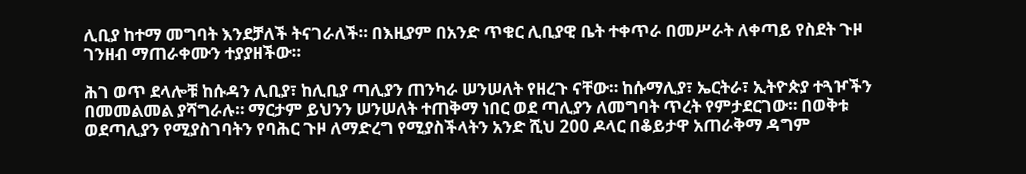ሊቢያ ከተማ መግባት እንደቻለች ትናገራለች። በእዚያም በአንድ ጥቁር ሊቢያዊ ቤት ተቀጥራ በመሥራት ለቀጣይ የስደት ጉዞ ገንዘብ ማጠራቀሙን ተያያዘችው።

ሕገ ወጥ ደላሎቹ ከሱዳን ሊቢያ፣ ከሊቢያ ጣሊያን ጠንካራ ሠንሠለት የዘረጉ ናቸው። ከሱማሊያ፣ ኤርትራ፣ ኢትዮጵያ ተጓዦችን በመመልመል ያሻግራሉ። ማርታም ይህንን ሠንሠለት ተጠቅማ ነበር ወደ ጣሊያን ለመግባት ጥረት የምታደርገው። በወቅቱ ወደጣሊያን የሚያስገባትን የባሕር ጉዞ ለማድረግ የሚያስችላትን አንድ ሺህ 200 ዶላር በቆይታዋ አጠራቅማ ዳግም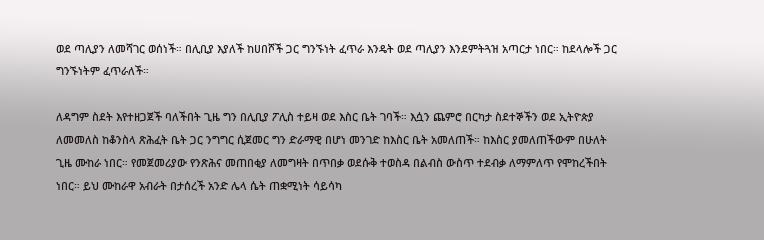ወደ ጣሊያን ለመሻገር ወሰነች። በሊቢያ እያለች ከሀበሾች ጋር ግንኙነት ፈጥራ እንዴት ወደ ጣሊያን እንደምትጓዝ አጣርታ ነበር። ከደላሎች ጋር ግንኙነትም ፈጥራለች።

ለዳግም ስደት እየተዘጋጀች ባለችበት ጊዜ ግን በሊቢያ ፖሊስ ተይዛ ወደ እስር ቤት ገባች። እሷን ጨምሮ በርካታ ስደተኞችን ወደ ኢትዮጵያ ለመመለስ ከቆንስላ ጽሕፈት ቤት ጋር ንግግር ሲጀመር ግን ድራማዊ በሆነ መንገድ ከእስር ቤት አመለጠች። ከእስር ያመለጠችውም በሁለት ጊዜ ሙከራ ነበር። የመጀመሪያው የንጽሕና መጠበቂያ ለመግዛት በጥበቃ ወደሱቅ ተወስዳ በልብስ ውስጥ ተደብቃ ለማምለጥ የሞከረችበት ነበር። ይህ ሙከራዋ አብራት በታሰረች አንድ ሌላ ሴት ጠቋሚነት ሳይሳካ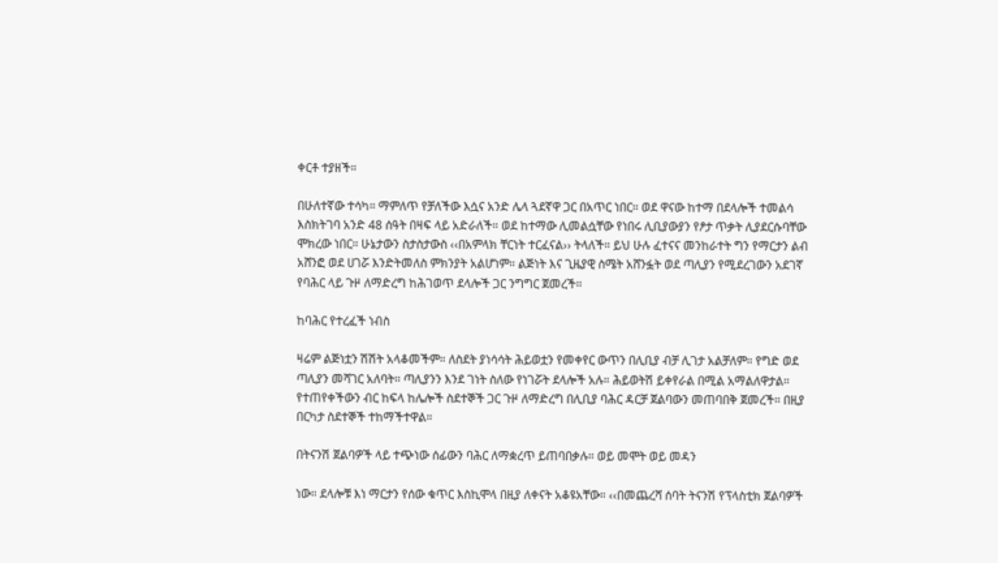ቀርቶ ተያዘች።

በሁለተኛው ተሳካ። ማምለጥ የቻለችው እሷና አንድ ሌላ ጓደኛዋ ጋር በአጥር ነበር። ወደ ዋናው ከተማ በደላሎች ተመልሳ እስክትገባ አንድ 48 ሰዓት በዛፍ ላይ አድራለች። ወደ ከተማው ሊመልሷቸው የነበሩ ሊቢያውያን የፆታ ጥቃት ሊያደርሱባቸው ሞክረው ነበር። ሁኔታውን ስታስታውስ ‹‹በአምላክ ቸርነት ተርፈናል›› ትላለች። ይህ ሁሉ ፈተናና መንከራተት ግን የማርታን ልብ አሸንፎ ወደ ሀገሯ እንድትመለስ ምክንያት አልሆነም። ልጅነት እና ጊዜያዊ ስሜት አሸንፏት ወደ ጣሊያን የሚደረገውን አደገኛ የባሕር ላይ ጉዞ ለማድረግ ከሕገወጥ ደላሎች ጋር ንግግር ጀመረች።

ከባሕር የተረፈች ነብስ

ዛሬም ልጅነቷን ሽሽት አላቆመችም። ለስደት ያነሳሳት ሕይወቷን የመቀየር ውጥን በሊቢያ ብቻ ሊገታ አልቻለም። የግድ ወደ ጣሊያን መሻገር አለባት። ጣሊያንን እንደ ገነት ስለው የነገሯት ደላሎች አሉ። ሕይወትሽ ይቀየራል በሚል አማልለዋታል። የተጠየቀችውን ብር ከፍላ ከሌሎች ስደተኞች ጋር ጉዞ ለማድረግ በሊቢያ ባሕር ዳርቻ ጀልባውን መጠባበቅ ጀመረች። በዚያ በርካታ ስደተኞች ተከማችተዋል።

በትናንሽ ጀልባዎች ላይ ተጭነው ሰፊውን ባሕር ለማቋረጥ ይጠባበቃሉ። ወይ መሞት ወይ መዳን

ነው። ደላሎቹ እነ ማርታን የሰው ቁጥር እስኪሞላ በዚያ ለቀናት አቆዩአቸው። ‹‹በመጨረሻ ሰባት ትናንሽ የፕላስቲክ ጀልባዎች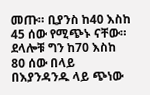መጡ። ቢያንስ ከ40 እስከ 45 ሰው የሚጭኑ ናቸው። ደላሎቹ ግን ከ70 እስከ 80 ሰው በላይ በእያንዳንዱ ላይ ጭነው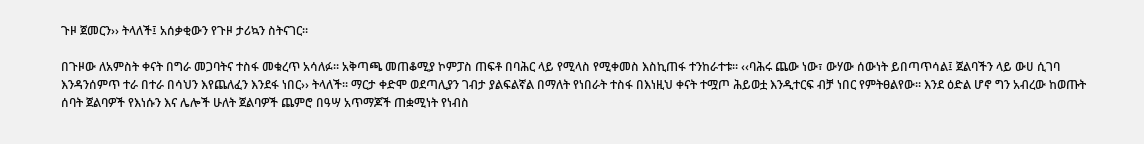ጉዞ ጀመርን›› ትላለች፤ አሰቃቂውን የጉዞ ታሪኳን ስትናገር።

በጉዞው ለአምስት ቀናት በግራ መጋባትና ተስፋ መቁረጥ አሳለፉ። አቅጣጫ መጠቆሚያ ኮምፓስ ጠፍቶ በባሕር ላይ የሚላስ የሚቀመስ እስኪጠፋ ተንከራተቱ። ‹‹ባሕሩ ጨው ነው፣ ውሃው ሰውነት ይበጣጥሳል፤ ጀልባችን ላይ ውሀ ሲገባ እንዳንሰምጥ ተራ በተራ በሳህን እየጨለፈን እንደፋ ነበር›› ትላለች፡፡ ማርታ ቀድሞ ወደጣሊያን ገብታ ያልፍልኛል በማለት የነበራት ተስፋ በእነዚህ ቀናት ተሟጦ ሕይወቷ እንዲተርፍ ብቻ ነበር የምትፀልየው። እንደ ዕድል ሆኖ ግን አብረው ከወጡት ሰባት ጀልባዎች የእነሱን እና ሌሎች ሁለት ጀልባዎች ጨምሮ በዓሣ አጥማጆች ጠቋሚነት የነብስ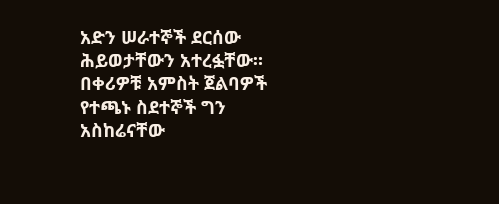አድን ሠራተኞች ደርሰው ሕይወታቸውን አተረፏቸው። በቀሪዎቹ አምስት ጀልባዎች የተጫኑ ስደተኞች ግን አስከሬናቸው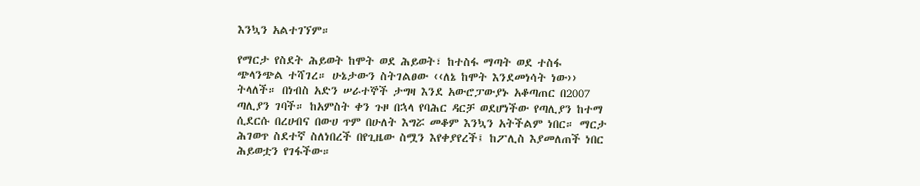እንኳን አልተገኘም።

የማርታ የስደት ሕይወት ከሞት ወደ ሕይወት፣ ከተስፋ ማጣት ወደ ተስፋ ጭላንጭል ተሻገረ። ሁኔታውን ስትገልፀው ‹‹ለኔ ከሞት እንደመነሳት ነው›› ትላለች። በነብስ አድን ሠራተኞች ታግዛ እንደ አውሮፓውያኑ አቆጣጠር በ2007 ጣሊያን ገባች። ከአምስት ቀን ጉዞ በኋላ የባሕር ዳርቻ ወደሆነችው የጣሊያን ከተማ ሲደርሱ በረሀብና በውሀ ጥም በሁለት እግሯ መቆም እንኳን አትችልም ነበር። ማርታ ሕገወጥ ስደተኛ ስለነበረች በየጊዜው ስሟን እየቀያየረች፤ ከፖሊስ እያመለጠች ነበር ሕይወቷን የገፋችው።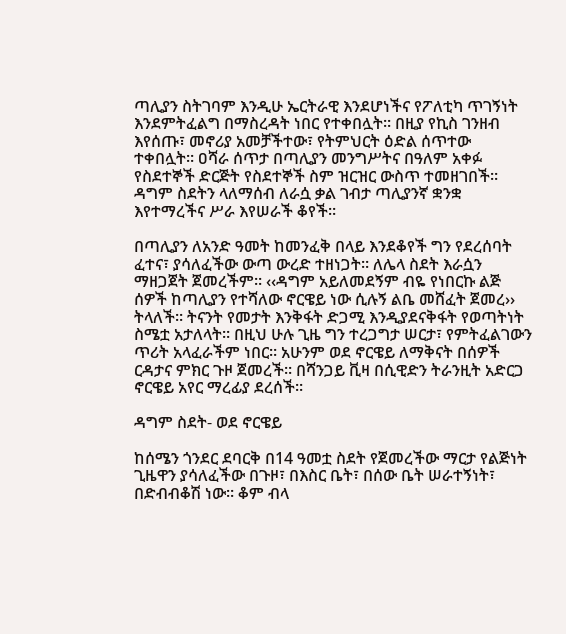ጣሊያን ስትገባም እንዲሁ ኤርትራዊ እንደሆነችና የፖለቲካ ጥገኝነት እንደምትፈልግ በማስረዳት ነበር የተቀበሏት። በዚያ የኪስ ገንዘብ እየሰጡ፣ መኖሪያ አመቻችተው፣ የትምህርት ዕድል ሰጥተው ተቀበሏት። ዐሻራ ሰጥታ በጣሊያን መንግሥትና በዓለም አቀፉ የስደተኞች ድርጅት የስደተኞች ስም ዝርዝር ውስጥ ተመዘገበች። ዳግም ስደትን ላለማሰብ ለራሷ ቃል ገብታ ጣሊያንኛ ቋንቋ እየተማረችና ሥራ እየሠራች ቆየች።

በጣሊያን ለአንድ ዓመት ከመንፈቅ በላይ እንደቆየች ግን የደረሰባት ፈተና፣ ያሳለፈችው ውጣ ውረድ ተዘነጋት። ለሌላ ስደት እራሷን ማዘጋጀት ጀመረችም። ‹‹ዳግም አይለመደኝም ብዬ የነበርኩ ልጅ ሰዎች ከጣሊያን የተሻለው ኖርዌይ ነው ሲሉኝ ልቤ መሸፈት ጀመረ›› ትላለች። ትናንት የመታት እንቅፋት ድጋሚ እንዲያደናቅፋት የወጣትነት ስሜቷ አታለላት። በዚህ ሁሉ ጊዜ ግን ተረጋግታ ሠርታ፣ የምትፈልገውን ጥሪት አላፈራችም ነበር። አሁንም ወደ ኖርዌይ ለማቅናት በሰዎች ርዳታና ምክር ጉዞ ጀመረች። በሻንጋይ ቪዛ በሲዊድን ትራንዚት አድርጋ ኖርዌይ አየር ማረፊያ ደረሰች።

ዳግም ስደት- ወደ ኖርዌይ

ከሰሜን ጎንደር ደባርቅ በ14 ዓመቷ ስደት የጀመረችው ማርታ የልጅነት ጊዜዋን ያሳለፈችው በጉዞ፣ በእስር ቤት፣ በሰው ቤት ሠራተኝነት፣ በድብብቆሽ ነው። ቆም ብላ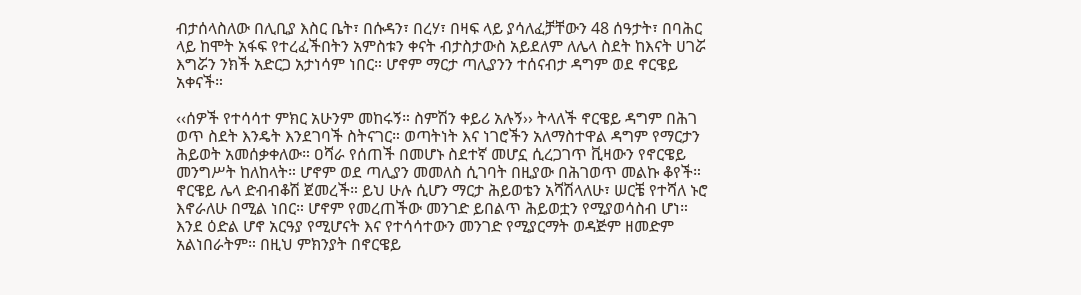ብታሰላስለው በሊቢያ እስር ቤት፣ በሱዳን፣ በረሃ፣ በዛፍ ላይ ያሳለፈቻቸውን 48 ሰዓታት፣ በባሕር ላይ ከሞት አፋፍ የተረፈችበትን አምስቱን ቀናት ብታስታውስ አይደለም ለሌላ ስደት ከእናት ሀገሯ እግሯን ንክች አድርጋ አታነሳም ነበር። ሆኖም ማርታ ጣሊያንን ተሰናብታ ዳግም ወደ ኖርዌይ አቀናች።

‹‹ሰዎች የተሳሳተ ምክር አሁንም መከሩኝ። ስምሽን ቀይሪ አሉኝ›› ትላለች ኖርዌይ ዳግም በሕገ ወጥ ስደት እንዴት እንደገባች ስትናገር። ወጣትነት እና ነገሮችን አለማስተዋል ዳግም የማርታን ሕይወት አመሰቃቀለው። ዐሻራ የሰጠች በመሆኑ ስደተኛ መሆኗ ሲረጋገጥ ቪዛውን የኖርዌይ መንግሥት ከለከላት። ሆኖም ወደ ጣሊያን መመለስ ሲገባት በዚያው በሕገወጥ መልኩ ቆየች። ኖርዌይ ሌላ ድብብቆሽ ጀመረች። ይህ ሁሉ ሲሆን ማርታ ሕይወቴን አሻሽላለሁ፣ ሠርቼ የተሻለ ኑሮ እኖራለሁ በሚል ነበር። ሆኖም የመረጠችው መንገድ ይበልጥ ሕይወቷን የሚያወሳስብ ሆነ። እንደ ዕድል ሆኖ አርዓያ የሚሆናት እና የተሳሳተውን መንገድ የሚያርማት ወዳጅም ዘመድም አልነበራትም። በዚህ ምክንያት በኖርዌይ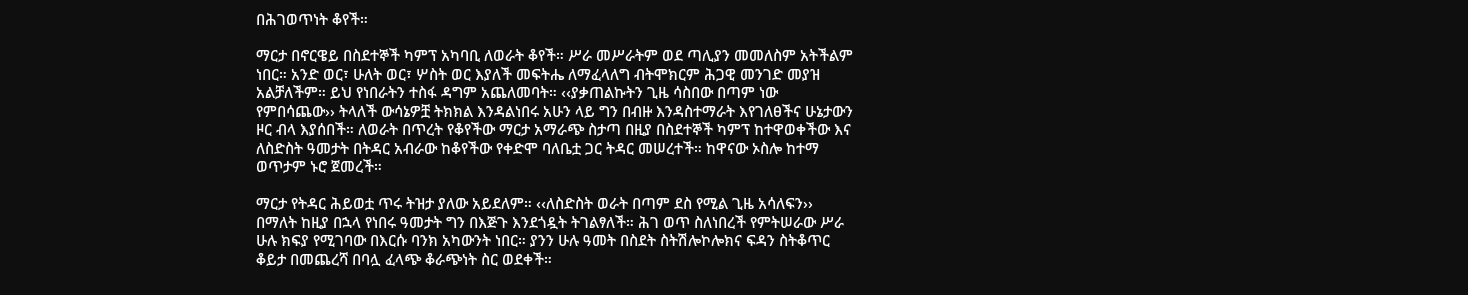በሕገወጥነት ቆየች።

ማርታ በኖርዌይ በስደተኞች ካምፕ አካባቢ ለወራት ቆየች። ሥራ መሥራትም ወደ ጣሊያን መመለስም አትችልም ነበር። አንድ ወር፣ ሁለት ወር፣ ሦስት ወር እያለች መፍትሔ ለማፈላለግ ብትሞክርም ሕጋዊ መንገድ መያዝ አልቻለችም። ይህ የነበራትን ተስፋ ዳግም አጨለመባት። ‹‹ያቃጠልኩትን ጊዜ ሳስበው በጣም ነው የምበሳጨው›› ትላለች ውሳኔዎቿ ትክክል እንዳልነበሩ አሁን ላይ ግን በብዙ እንዳስተማራት እየገለፀችና ሁኔታውን ዞር ብላ እያሰበች። ለወራት በጥረት የቆየችው ማርታ አማራጭ ስታጣ በዚያ በስደተኞች ካምፕ ከተዋወቀችው እና ለስድስት ዓመታት በትዳር አብራው ከቆየችው የቀድሞ ባለቤቷ ጋር ትዳር መሠረተች። ከዋናው ኦስሎ ከተማ ወጥታም ኑሮ ጀመረች።

ማርታ የትዳር ሕይወቷ ጥሩ ትዝታ ያለው አይደለም። ‹‹ለስድስት ወራት በጣም ደስ የሚል ጊዜ አሳለፍን›› በማለት ከዚያ በኋላ የነበሩ ዓመታት ግን በእጅጉ እንደጎዷት ትገልፃለች። ሕገ ወጥ ስለነበረች የምትሠራው ሥራ ሁሉ ክፍያ የሚገባው በእርሱ ባንክ አካውንት ነበር። ያንን ሁሉ ዓመት በስደት ስትሽሎኮሎክና ፍዳን ስትቆጥር ቆይታ በመጨረሻ በባሏ ፈላጭ ቆራጭነት ስር ወደቀች።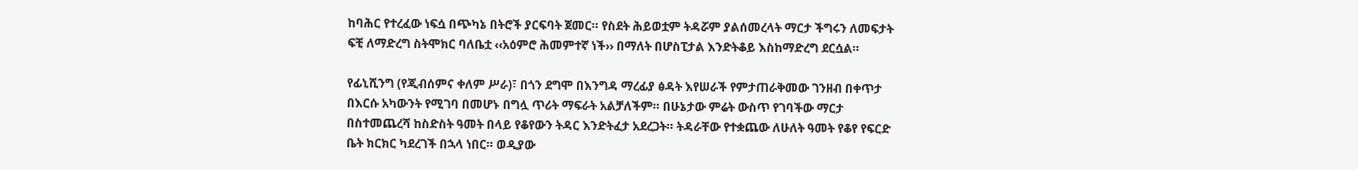ከባሕር የተረፈው ነፍሷ በጭካኔ በትሮች ያርፍባት ጀመር። የስደት ሕይወቷም ትዳሯም ያልሰመረላት ማርታ ችግሩን ለመፍታት ፍቺ ለማድረግ ስትሞክር ባለቤቷ ‹‹አዕምሮ ሕመምተኛ ነች›› በማለት በሆስፒታል እንድትቆይ እስከማድረግ ደርሷል።

የፊኒሺንግ (የጂብሰምና ቀለም ሥራ)፣ በጎን ደግሞ በእንግዳ ማረፊያ ፅዳት እየሠራች የምታጠራቅመው ገንዘብ በቀጥታ በእርሱ አካውንት የሚገባ በመሆኑ በግሏ ጥሪት ማፍራት አልቻለችም። በሁኔታው ምሬት ውስጥ የገባችው ማርታ በስተመጨረሻ ከስድስት ዓመት በላይ የቆየውን ትዳር እንድትፈታ አደረጋት። ትዳራቸው የተቋጨው ለሁለት ዓመት የቆየ የፍርድ ቤት ክርክር ካደረገች በኋላ ነበር። ወዲያው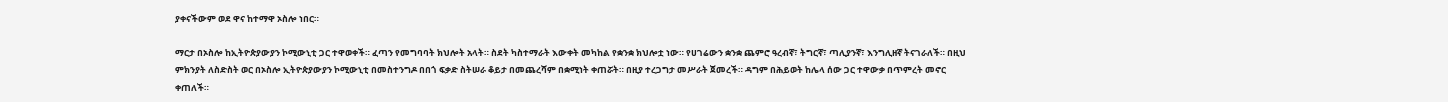ያቀናችውም ወደ ዋና ከተማዋ ኦስሎ ነበር።

ማርታ በኦስሎ ከኢትዮጵያውያን ኮሚውኒቲ ጋር ተዋወቀች። ፈጣን የመግባባት ክህሎት አላት። ስደት ካስተማራት እውቀት መካከል የቋንቋ ክህሎቷ ነው። የሀገሬውን ቋንቋ ጨምሮ ዓረብኛ፣ ትግርኛ፣ ጣሊያንኛ፣ እንግሊዘኛ ትናገራለች። በዚህ ምክንያት ለስድስት ወር በኦስሎ ኢትዮጵያውያን ኮሚውኒቲ በመስተንግዶ በበጎ ፍቃድ ስትሠራ ቆይታ በመጨረሻም በቋሚነት ቀጠሯት። በዚያ ተረጋግታ መሥራት ጀመረች። ዳግም በሕይወት ከሌላ ሰው ጋር ተዋውቃ በጥምረት መኖር ቀጠለች።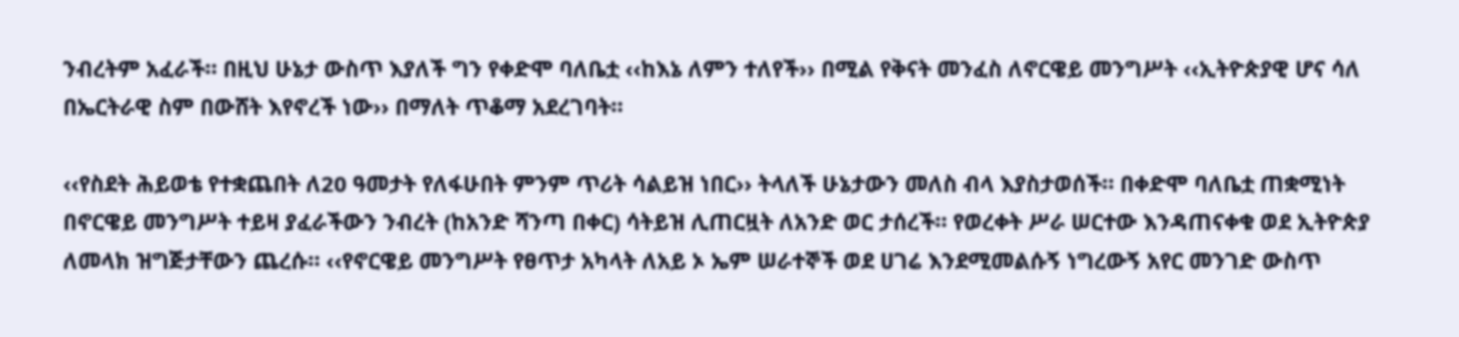ንብረትም አፈራች። በዚህ ሁኔታ ውስጥ እያለች ግን የቀድሞ ባለቤቷ ‹‹ከእኔ ለምን ተለየች›› በሚል የቅናት መንፈስ ለኖርዌይ መንግሥት ‹‹ኢትዮጵያዊ ሆና ሳለ በኤርትራዊ ስም በውሸት እየኖረች ነው›› በማለት ጥቆማ አደረገባት።

‹‹የስደት ሕይወቴ የተቋጨበት ለ20 ዓመታት የለፋሁበት ምንም ጥሪት ሳልይዝ ነበር›› ትላለች ሁኔታውን መለስ ብላ እያስታወሰች። በቀድሞ ባለቤቷ ጠቋሚነት በኖርዌይ መንግሥት ተይዛ ያፈራችውን ንብረት (ከአንድ ሻንጣ በቀር) ሳትይዝ ሊጠርዟት ለአንድ ወር ታሰረች። የወረቀት ሥራ ሠርተው እንዳጠናቀቁ ወደ ኢትዮጵያ ለመላክ ዝግጅታቸውን ጨረሱ። ‹‹የኖርዌይ መንግሥት የፀጥታ አካላት ለአይ ኦ ኤም ሠራተኞች ወደ ሀገሬ እንደሚመልሱኝ ነግረውኝ አየር መንገድ ውስጥ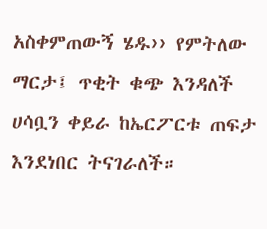አስቀምጠውኝ ሄዱ›› የምትለው ማርታ፤ ጥቂት ቁጭ እንዳለች ሀሳቧን ቀይራ ከኤርፖርቱ ጠፍታ እንደነበር ትናገራለች።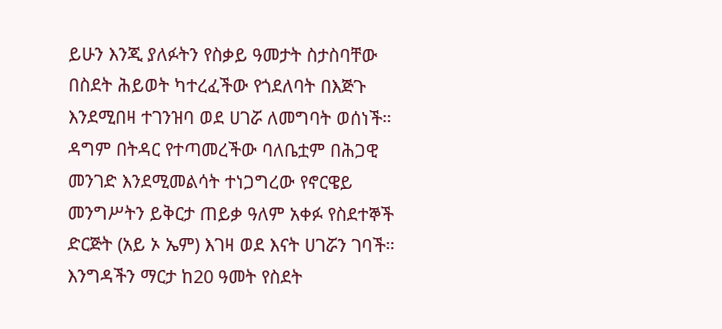ይሁን እንጂ ያለፉትን የስቃይ ዓመታት ስታስባቸው በስደት ሕይወት ካተረፈችው የጎደለባት በእጅጉ እንደሚበዛ ተገንዝባ ወደ ሀገሯ ለመግባት ወሰነች። ዳግም በትዳር የተጣመረችው ባለቤቷም በሕጋዊ መንገድ እንደሚመልሳት ተነጋግረው የኖርዌይ መንግሥትን ይቅርታ ጠይቃ ዓለም አቀፉ የስደተኞች ድርጅት (አይ ኦ ኤም) እገዛ ወደ እናት ሀገሯን ገባች። እንግዳችን ማርታ ከ20 ዓመት የስደት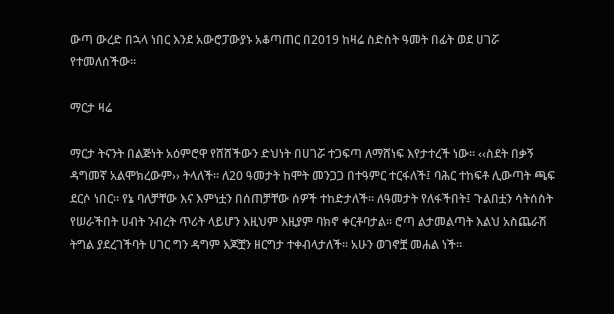ውጣ ውረድ በኋላ ነበር እንደ አውሮፓውያኑ አቆጣጠር በ2019 ከዛሬ ስድስት ዓመት በፊት ወደ ሀገሯ የተመለሰችው።

ማርታ ዛሬ

ማርታ ትናንት በልጅነት አዕምሮዋ የሸሸችውን ድህነት በሀገሯ ተጋፍጣ ለማሸነፍ እየታተረች ነው። ‹‹ስደት በቃኝ ዳግመኛ አልሞክረውም›› ትላለች። ለ20 ዓመታት ከሞት መንጋጋ በተዓምር ተርፋለች፤ ባሕር ተከፍቶ ሊውጣት ጫፍ ደርሶ ነበር። የኔ ባለቻቸው እና እምነቷን በሰጠቻቸው ሰዎች ተከድታለች። ለዓመታት የለፋችበት፤ ጉልበቷን ሳትሰስት የሠራችበት ሀብት ንብረት ጥሪት ላይሆን እዚህም እዚያም ባክኖ ቀርቶባታል። ሮጣ ልታመልጣት እልህ አስጨራሽ ትግል ያደረገችባት ሀገር ግን ዳግም እጆቿን ዘርግታ ተቀብላታለች። አሁን ወገኖቿ መሐል ነች።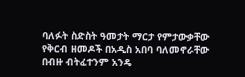ባለፉት ስድስት ዓመታት ማርታ የምታውቃቸው የቅርብ ዘመዶች በአዲስ አበባ ባለመኖራቸው በብዙ ብትፈተንም አንዴ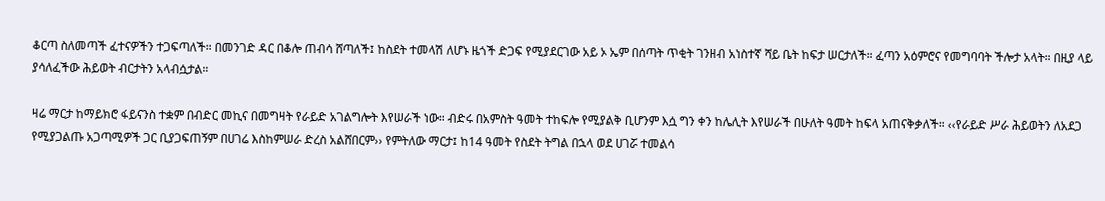ቆርጣ ስለመጣች ፈተናዎችን ተጋፍጣለች። በመንገድ ዳር በቆሎ ጠብሳ ሸጣለች፤ ከስደት ተመላሽ ለሆኑ ዜጎች ድጋፍ የሚያደርገው አይ ኦ ኤም በሰጣት ጥቂት ገንዘብ አነስተኛ ሻይ ቤት ከፍታ ሠርታለች። ፈጣን አዕምሮና የመግባባት ችሎታ አላት። በዚያ ላይ ያሳለፈችው ሕይወት ብርታትን አላብሷታል።

ዛሬ ማርታ ከማይክሮ ፋይናንስ ተቋም በብድር መኪና በመግዛት የራይድ አገልግሎት እየሠራች ነው። ብድሩ በአምስት ዓመት ተከፍሎ የሚያልቅ ቢሆንም እሷ ግን ቀን ከሌሊት እየሠራች በሁለት ዓመት ከፍላ አጠናቅቃለች። ‹‹የራይድ ሥራ ሕይወትን ለአደጋ የሚያጋልጡ አጋጣሚዎች ጋር ቢያጋፍጠኝም በሀገሬ እስከምሠራ ድረስ አልሸበርም›› የምትለው ማርታ፤ ከ14 ዓመት የስደት ትግል በኋላ ወደ ሀገሯ ተመልሳ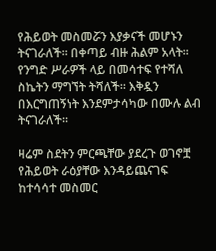የሕይወት መስመሯን እያቃናች መሆኑን ትናገራለች። በቀጣይ ብዙ ሕልም አላት፡፡ የንግድ ሥራዎች ላይ በመሳተፍ የተሻለ ስኬትን ማግኘት ትሻለች። እቅዷን በእርግጠኝነት እንደምታሳካው በሙሉ ልብ ትናገራለች።

ዛሬም ስደትን ምርጫቸው ያደረጉ ወገኖቿ የሕይወት ራዕያቸው እንዳይጨናገፍ ከተሳሳተ መስመር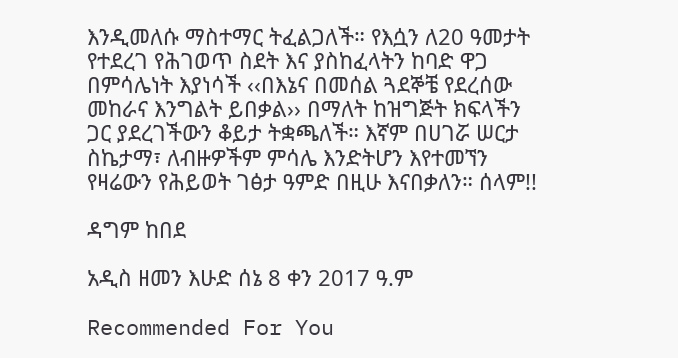እንዲመለሱ ማስተማር ትፈልጋለች። የእሷን ለ20 ዓመታት የተደረገ የሕገወጥ ስደት እና ያስከፈላትን ከባድ ዋጋ በምሳሌነት እያነሳች ‹‹በእኔና በመሰል ጓደኞቼ የደረሰው መከራና እንግልት ይበቃል›› በማለት ከዝግጅት ክፍላችን ጋር ያደረገችውን ቆይታ ትቋጫለች። እኛም በሀገሯ ሠርታ ስኬታማ፣ ለብዙዎችም ምሳሌ እንድትሆን እየተመኘን የዛሬውን የሕይወት ገፅታ ዓምድ በዚሁ እናበቃለን። ሰላም!!

ዳግም ከበደ

አዲስ ዘመን እሁድ ሰኔ 8 ቀን 2017 ዓ.ም

Recommended For You